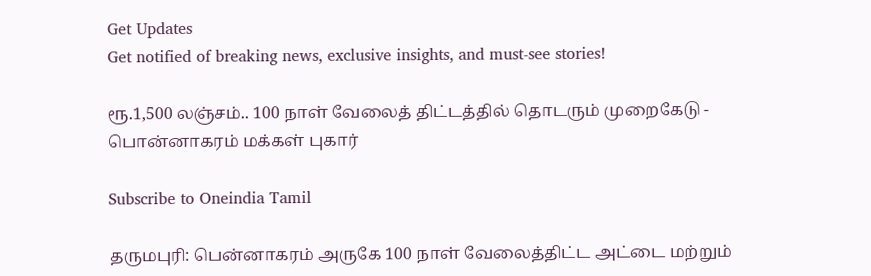Get Updates
Get notified of breaking news, exclusive insights, and must-see stories!

ரூ.1,500 லஞ்சம்.. 100 நாள் வேலைத் திட்டத்தில் தொடரும் முறைகேடு - பொன்னாகரம் மக்கள் புகார்

Subscribe to Oneindia Tamil

தருமபுரி: பென்னாகரம் அருகே 100 நாள் வேலைத்திட்ட அட்டை மற்றும்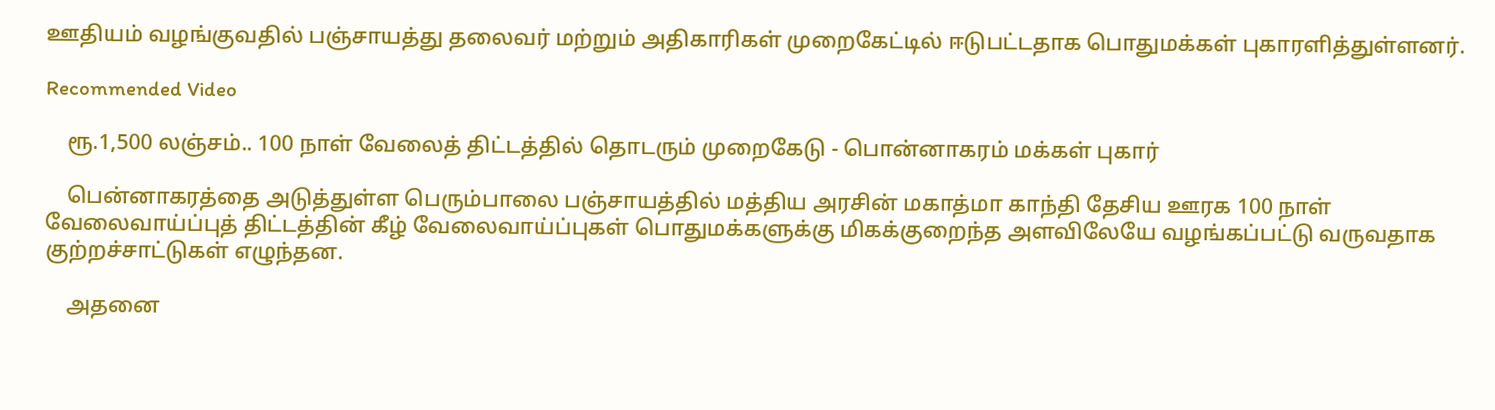ஊதியம் வழங்குவதில் பஞ்சாயத்து தலைவர் மற்றும் அதிகாரிகள் முறைகேட்டில் ஈடுபட்டதாக பொதுமக்கள் புகாரளித்துள்ளனர்.

Recommended Video

    ரூ.1,500 லஞ்சம்.. 100 நாள் வேலைத் திட்டத்தில் தொடரும் முறைகேடு - பொன்னாகரம் மக்கள் புகார்

    பென்னாகரத்தை அடுத்துள்ள பெரும்பாலை பஞ்சாயத்தில் மத்திய அரசின் மகாத்மா காந்தி தேசிய ஊரக 100 நாள் வேலைவாய்ப்புத் திட்டத்தின் கீழ் வேலைவாய்ப்புகள் பொதுமக்களுக்கு மிகக்குறைந்த அளவிலேயே வழங்கப்பட்டு வருவதாக குற்றச்சாட்டுகள் எழுந்தன.

    அதனை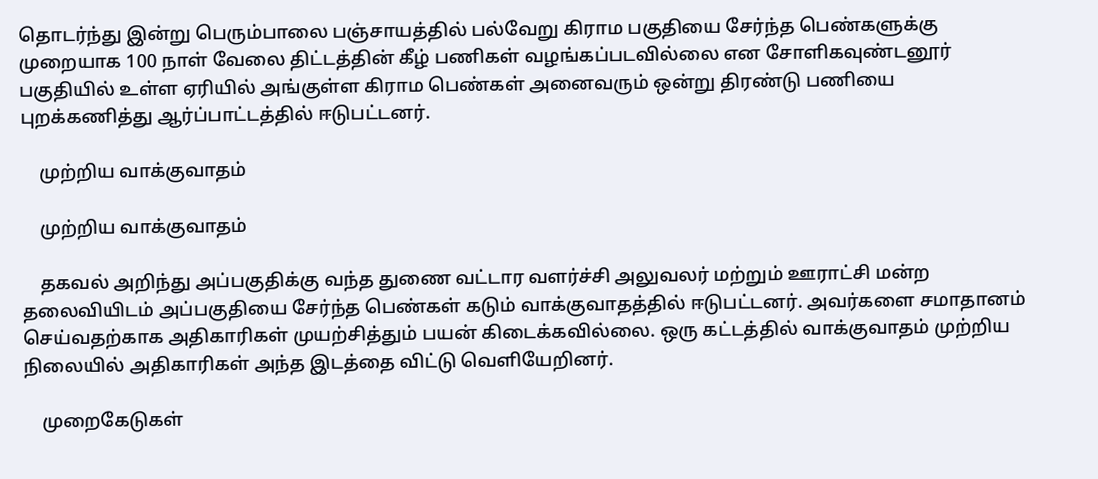தொடர்ந்து இன்று பெரும்பாலை பஞ்சாயத்தில் பல்வேறு கிராம பகுதியை சேர்ந்த பெண்களுக்கு முறையாக 100 நாள் வேலை திட்டத்தின் கீழ் பணிகள் வழங்கப்படவில்லை என சோளிகவுண்டனூர் பகுதியில் உள்ள ஏரியில் அங்குள்ள கிராம பெண்கள் அனைவரும் ஒன்று திரண்டு பணியை புறக்கணித்து ஆர்ப்பாட்டத்தில் ஈடுபட்டனர்.

    முற்றிய வாக்குவாதம்

    முற்றிய வாக்குவாதம்

    தகவல் அறிந்து அப்பகுதிக்கு வந்த துணை வட்டார வளர்ச்சி அலுவலர் மற்றும் ஊராட்சி மன்ற தலைவியிடம் அப்பகுதியை சேர்ந்த பெண்கள் கடும் வாக்குவாதத்தில் ஈடுபட்டனர். அவர்களை சமாதானம் செய்வதற்காக அதிகாரிகள் முயற்சித்தும் பயன் கிடைக்கவில்லை. ஒரு கட்டத்தில் வாக்குவாதம் முற்றிய நிலையில் அதிகாரிகள் அந்த இடத்தை விட்டு வெளியேறினர்.

    முறைகேடுகள்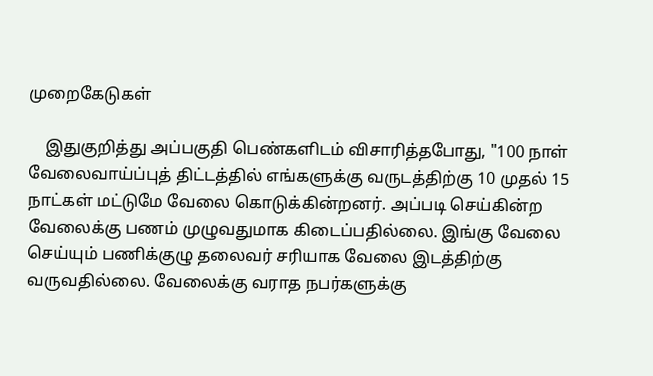முறைகேடுகள்

    இதுகுறித்து அப்பகுதி பெண்களிடம் விசாரித்தபோது, "100 நாள் வேலைவாய்ப்புத் திட்டத்தில் எங்களுக்கு வருடத்திற்கு 10 முதல் 15 நாட்கள் மட்டுமே வேலை கொடுக்கின்றனர். அப்படி செய்கின்ற வேலைக்கு பணம் முழுவதுமாக கிடைப்பதில்லை. இங்கு வேலை செய்யும் பணிக்குழு தலைவர் சரியாக வேலை இடத்திற்கு வருவதில்லை. வேலைக்கு வராத நபர்களுக்கு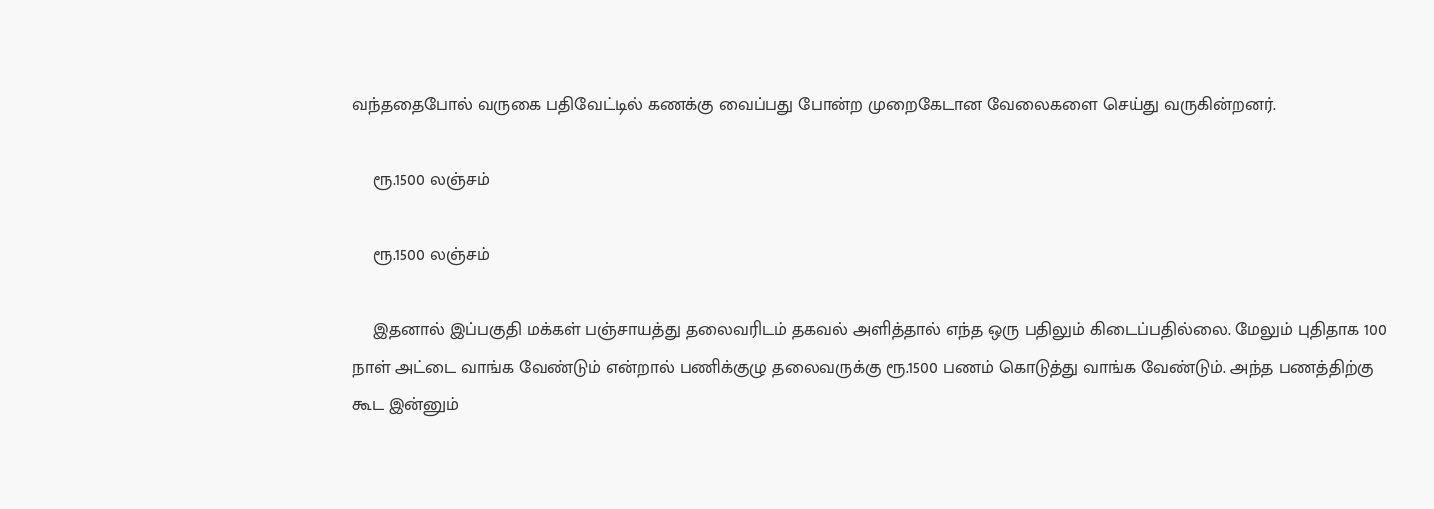வந்ததைபோல் வருகை பதிவேட்டில் கணக்கு வைப்பது போன்ற முறைகேடான வேலைகளை செய்து வருகின்றனர்.

    ரூ.1500 லஞ்சம்

    ரூ.1500 லஞ்சம்

    இதனால் இப்பகுதி மக்கள் பஞ்சாயத்து தலைவரிடம் தகவல் அளித்தால் எந்த ஒரு பதிலும் கிடைப்பதில்லை. மேலும் புதிதாக 100 நாள் அட்டை வாங்க வேண்டும் என்றால் பணிக்குழு தலைவருக்கு ரூ.1500 பணம் கொடுத்து வாங்க வேண்டும். அந்த பணத்திற்கு கூட இன்னும்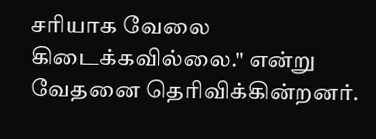சரியாக வேலை கிடைக்கவில்லை." என்று வேதனை தெரிவிக்கின்றனர்.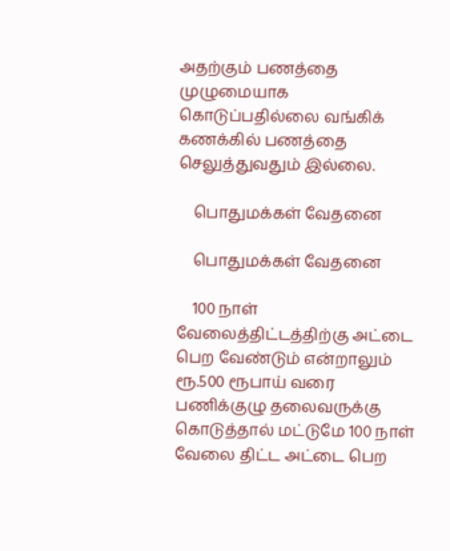அதற்கும் பணத்தை முழுமையாக கொடுப்பதில்லை வங்கிக் கணக்கில் பணத்தை செலுத்துவதும் இல்லை.

    பொதுமக்கள் வேதனை

    பொதுமக்கள் வேதனை

    100 நாள் வேலைத்திட்டத்திற்கு அட்டை பெற வேண்டும் என்றாலும் ரூ.500 ரூபாய் வரை பணிக்குழு தலைவருக்கு கொடுத்தால் மட்டுமே 100 நாள் வேலை திட்ட அட்டை பெற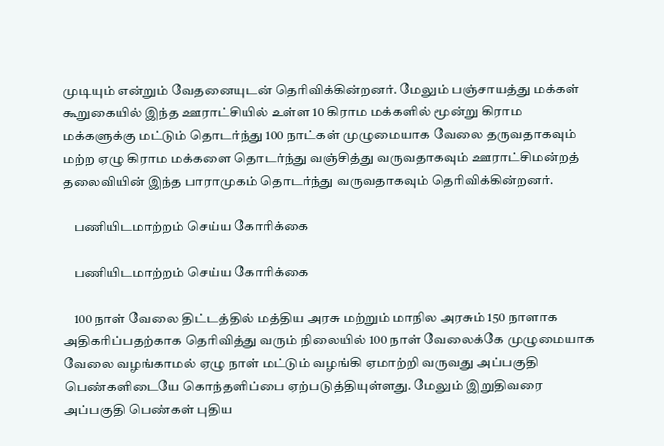முடியும் என்றும் வேதனையுடன் தெரிவிக்கின்றனர். மேலும் பஞ்சாயத்து மக்கள் கூறுகையில் இந்த ஊராட்சியில் உள்ள 10 கிராம மக்களில் மூன்று கிராம மக்களுக்கு மட்டும் தொடர்ந்து 100 நாட்கள் முழுமையாக வேலை தருவதாகவும் மற்ற ஏழு கிராம மக்களை தொடர்ந்து வஞ்சித்து வருவதாகவும் ஊராட்சிமன்றத் தலைவியின் இந்த பாராமுகம் தொடர்ந்து வருவதாகவும் தெரிவிக்கின்றனர்.

    பணியிடமாற்றம் செய்ய கோரிக்கை

    பணியிடமாற்றம் செய்ய கோரிக்கை

    100 நாள் வேலை திட்டத்தில் மத்திய அரசு மற்றும் மாநில அரசும் 150 நாளாக அதிகரிப்பதற்காக தெரிவித்து வரும் நிலையில் 100 நாள் வேலைக்கே முழுமையாக வேலை வழங்காமல் ஏழு நாள் மட்டும் வழங்கி ஏமாற்றி வருவது அப்பகுதி பெண்களிடையே கொந்தளிப்பை ஏற்படுத்தியுள்ளது. மேலும் இறுதிவரை அப்பகுதி பெண்கள் புதிய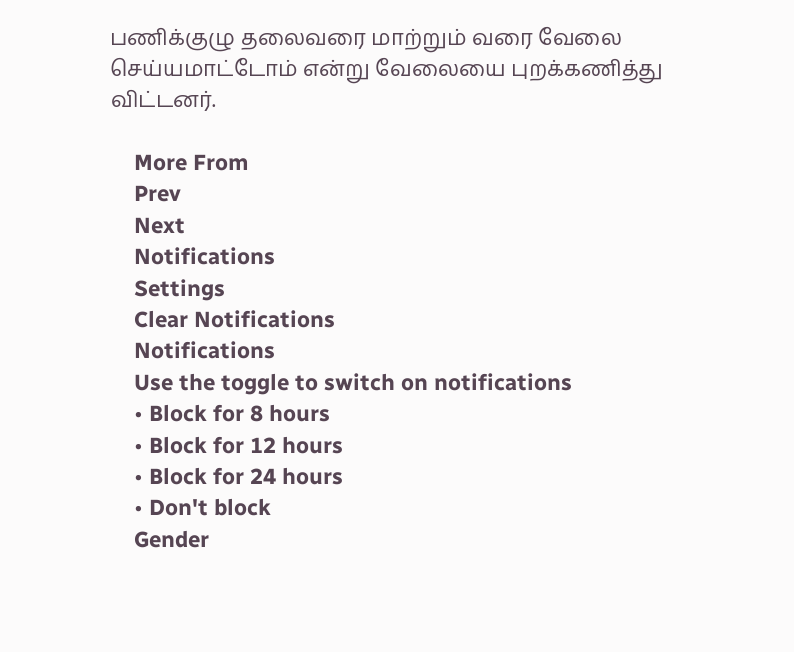பணிக்குழு தலைவரை மாற்றும் வரை வேலை செய்யமாட்டோம் என்று வேலையை புறக்கணித்து விட்டனர்.

    More From
    Prev
    Next
    Notifications
    Settings
    Clear Notifications
    Notifications
    Use the toggle to switch on notifications
    • Block for 8 hours
    • Block for 12 hours
    • Block for 24 hours
    • Don't block
    Gender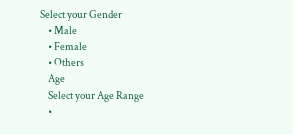Select your Gender
    • Male
    • Female
    • Others
    Age
    Select your Age Range
    •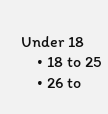Under 18
    • 18 to 25
    • 26 to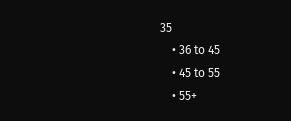35
    • 36 to 45
    • 45 to 55
    • 55+